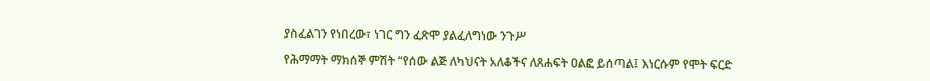ያስፈልገን የነበረው፣ ነገር ግን ፈጽሞ ያልፈለግነው ንጉሥ

የሕማማት ማክሰኞ ምሽት “የሰው ልጅ ለካህናት አለቆችና ለጸሐፍት ዐልፎ ይሰጣል፤ እነርሱም የሞት ፍርድ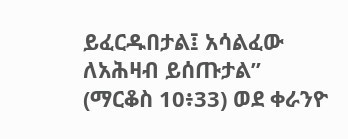ይፈርዱበታል፤ አሳልፈው ለአሕዛብ ይሰጡታል” (ማርቆስ 10፥33) ወደ ቀራንዮ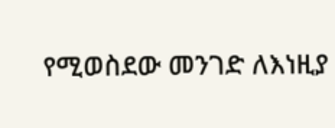የሚወስደው መንገድ ለእነዚያ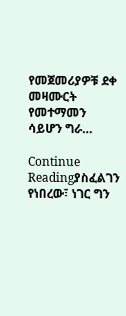የመጀመሪያዎቹ ደቀ መዛሙርት የመተማመን ሳይሆን ግራ…

Continue Readingያስፈልገን የነበረው፣ ነገር ግን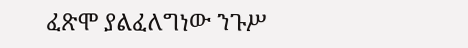ፈጽሞ ያልፈለግነው ንጉሥ